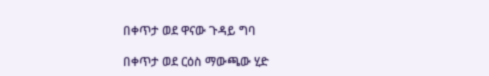በቀጥታ ወደ ዋናው ጉዳይ ግባ

በቀጥታ ወደ ርዕስ ማውጫው ሂድ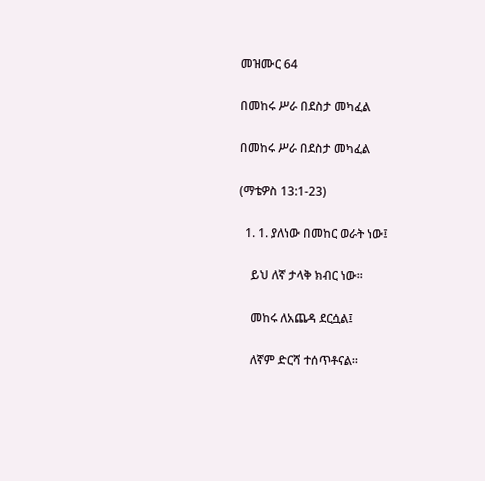መዝሙር 64

በመከሩ ሥራ በደስታ መካፈል

በመከሩ ሥራ በደስታ መካፈል

(ማቴዎስ 13:1-23)

  1. 1. ያለነው በመከር ወራት ነው፤

    ይህ ለኛ ታላቅ ክብር ነው።

    መከሩ ለአጨዳ ደርሷል፤

    ለኛም ድርሻ ተሰጥቶናል።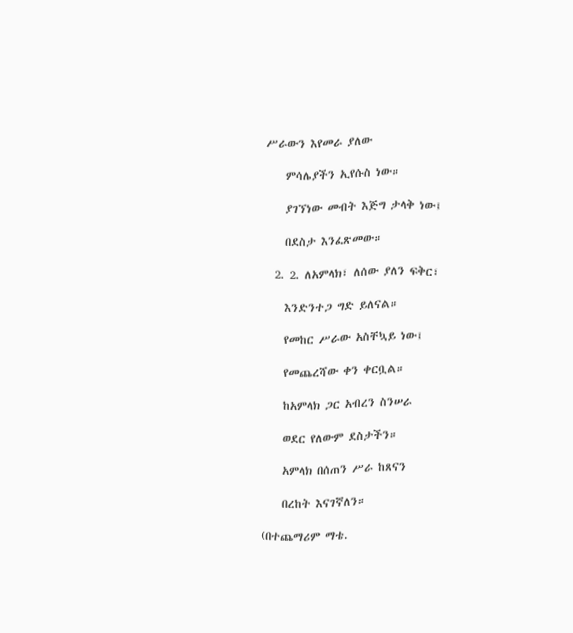ሥራውን እየመራ ያለው

    ምሳሌያችን ኢየሱስ ነው።

    ያገኘነው መብት እጅግ ታላቅ ነው፤

    በደስታ እንፈጽመው።

  2. 2. ለአምላክ፣ ለሰው ያለን ፍቅር፣

    እንድንተጋ ግድ ይለናል።

    የመከር ሥራው አስቸኳይ ነው፤

    የመጨረሻው ቀን ቀርቧል።

    ከአምላክ ጋር አብረን ስንሠራ

    ወደር የለውም ደስታችን።

    አምላክ በሰጠን ሥራ ከጸናን

    በረከት እናገኛለን።

(በተጨማሪም ማቴ.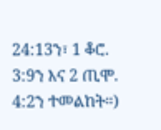24:13ን፣ 1 ቆሮ. 3:9ን እና 2 ጢሞ. 4:2ን ተመልከት።)